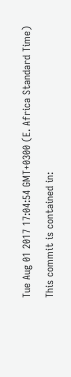Tue Aug 01 2017 17:04:54 GMT+0300 (E. Africa Standard Time)
This commit is contained in: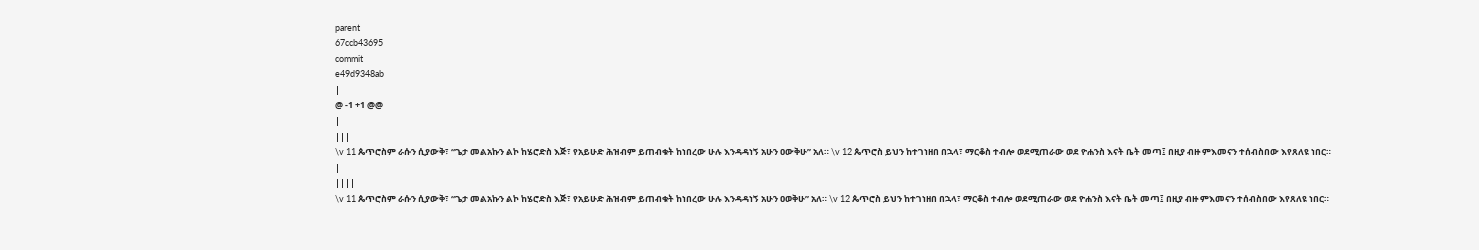parent
67ccb43695
commit
e49d9348ab
|
@ -1 +1 @@
|
|||
\v 11 ጴጥሮስም ራሱን ሲያውቅ፣ “ጌታ መልአኩን ልኮ ከሄሮድስ እጅ፣ የአይሁድ ሕዝብም ይጠብቁት ከነበረው ሁሉ እንዳዳነኝ አሁን ዐውቅሁ” አለ። \v 12 ጴጥሮስ ይህን ከተገነዘበ በኋላ፣ ማርቆስ ተብሎ ወደሚጠራው ወደ ዮሐንስ እናት ቤት መጣ፤ በዚያ ብዙ ምእመናን ተሰብስበው እየጸለዩ ነበር።
|
||||
\v 11 ጴጥሮስም ራሱን ሲያውቅ፣ “ጌታ መልአኩን ልኮ ከሄሮድስ እጅ፣ የአይሁድ ሕዝብም ይጠብቁት ከነበረው ሁሉ እንዳዳነኝ አሁን ዐወቅሁ” አለ። \v 12 ጴጥሮስ ይህን ከተገነዘበ በኋላ፣ ማርቆስ ተብሎ ወደሚጠራው ወደ ዮሐንስ እናት ቤት መጣ፤ በዚያ ብዙ ምእመናን ተሰብስበው እየጸለዩ ነበር።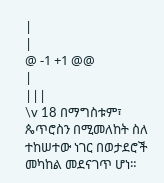|
|
@ -1 +1 @@
|
|||
\v 18 በማግስቱም፣ ጴጥሮስን በሚመለከት ስለ ተከሠተው ነገር በወታደሮች መካከል መደናገጥ ሆነ።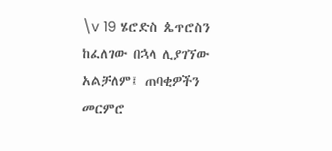\v 19 ሄሮድስ ጴጥሮስን ከፈለገው በኋላ ሊያገኘው አልቻለም፤ ጠባቂዎችን መርምሮ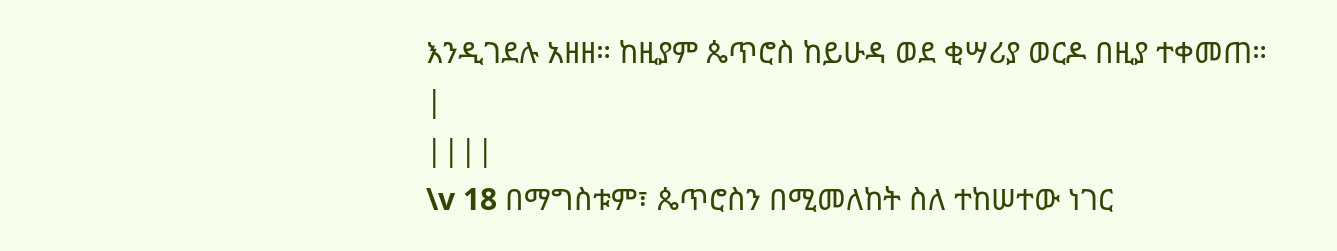እንዲገደሉ አዘዘ። ከዚያም ጴጥሮስ ከይሁዳ ወደ ቂሣሪያ ወርዶ በዚያ ተቀመጠ።
|
||||
\v 18 በማግስቱም፣ ጴጥሮስን በሚመለከት ስለ ተከሠተው ነገር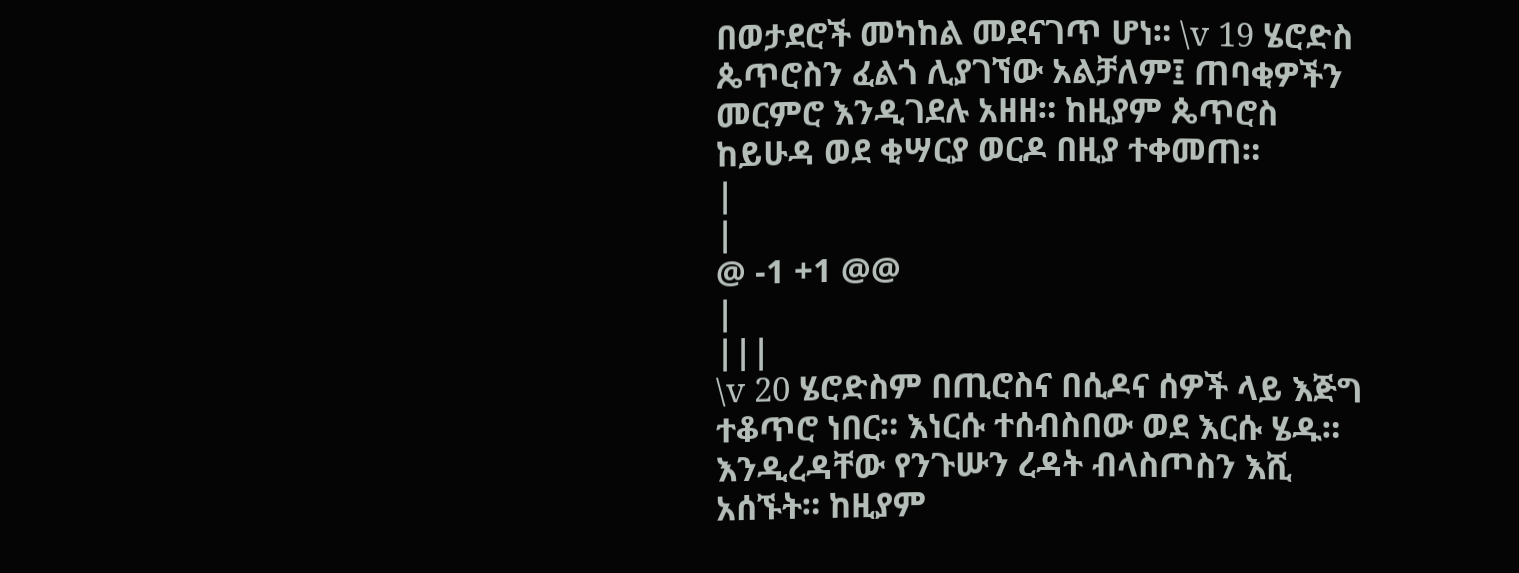በወታደሮች መካከል መደናገጥ ሆነ። \v 19 ሄሮድስ ጴጥሮስን ፈልጎ ሊያገኘው አልቻለም፤ ጠባቂዎችን መርምሮ እንዲገደሉ አዘዘ። ከዚያም ጴጥሮስ ከይሁዳ ወደ ቂሣርያ ወርዶ በዚያ ተቀመጠ።
|
|
@ -1 +1 @@
|
|||
\v 20 ሄሮድስም በጢሮስና በሲዶና ሰዎች ላይ እጅግ ተቆጥሮ ነበር። እነርሱ ተሰብስበው ወደ እርሱ ሄዱ። እንዲረዳቸው የንጉሡን ረዳት ብላስጦስን እሺ አሰኙት። ከዚያም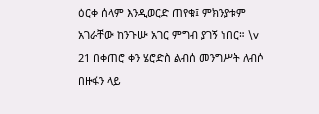ዕርቀ ሰላም እንዲወርድ ጠየቁ፤ ምክንያቱም አገራቸው ከንጉሡ አገር ምግብ ያገኝ ነበር። \v 21 በቀጠሮ ቀን ሄሮድስ ልብሰ መንግሥት ለብሶ በዙፋን ላይ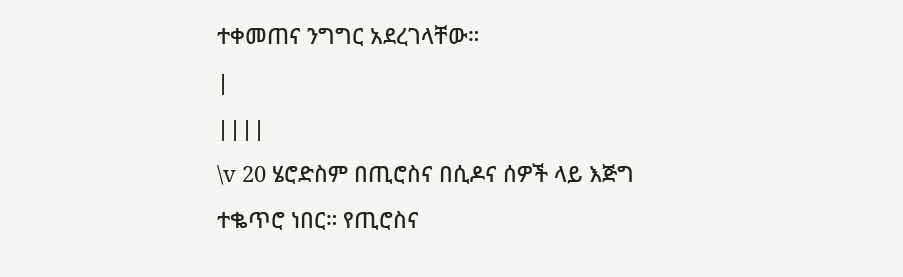ተቀመጠና ንግግር አደረገላቸው።
|
||||
\v 20 ሄሮድስም በጢሮስና በሲዶና ሰዎች ላይ እጅግ ተቈጥሮ ነበር። የጢሮስና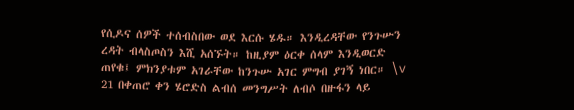የሲዶና ሰዎች ተሰብስበው ወደ እርሱ ሄዱ። እንዲረዳቸው የንጉሡን ረዳት ብላስጦስን እሺ አሰኙት። ከዚያም ዕርቀ ሰላም እንዲወርድ ጠየቁ፤ ምክንያቱም አገራቸው ከንጉሡ አገር ምግብ ያገኝ ነበር። \v 21 በቀጠሮ ቀን ሄሮድስ ልብሰ መንግሥት ለብሶ በዙፋን ላይ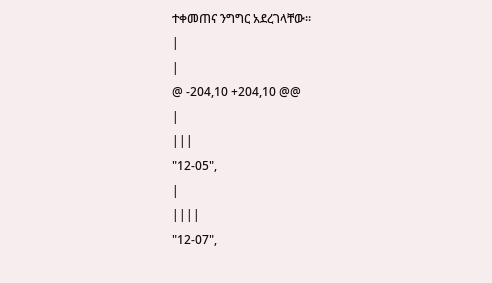ተቀመጠና ንግግር አደረገላቸው።
|
|
@ -204,10 +204,10 @@
|
|||
"12-05",
|
||||
"12-07",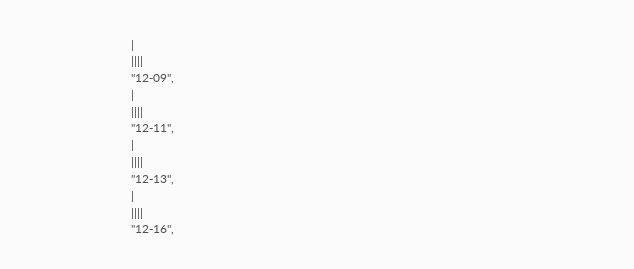|
||||
"12-09",
|
||||
"12-11",
|
||||
"12-13",
|
||||
"12-16",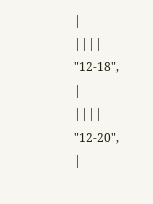|
||||
"12-18",
|
||||
"12-20",
|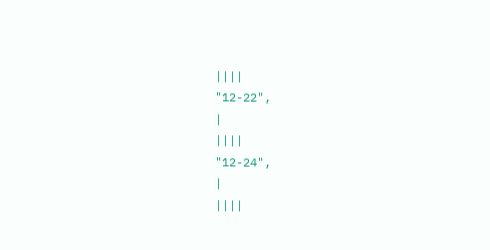||||
"12-22",
|
||||
"12-24",
|
||||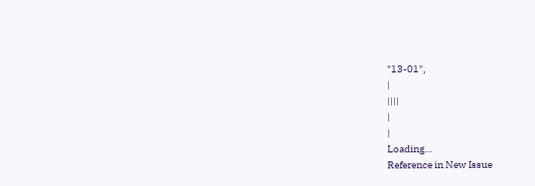"13-01",
|
||||
|
|
Loading…
Reference in New Issue